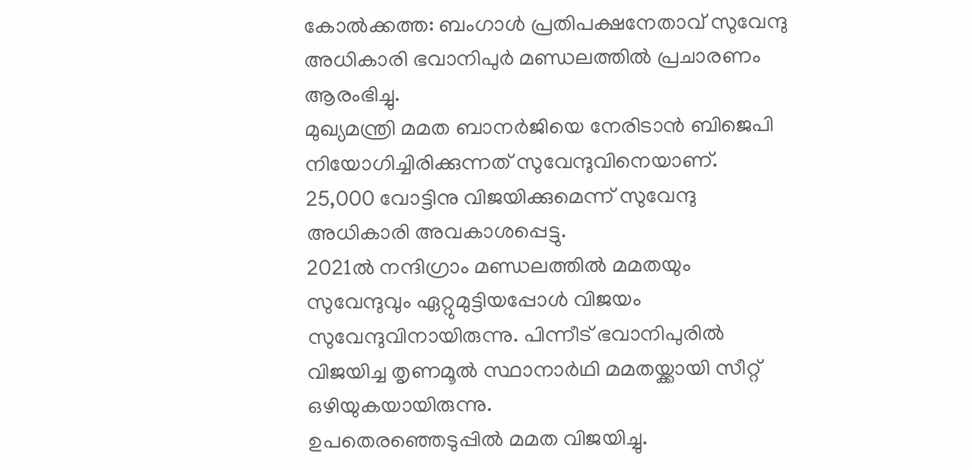കോൽക്കത്ത: ബംഗാൾ പ്രതിപക്ഷനേതാവ് സുവേന്ദു അധികാരി ഭവാനിപുർ മണ്ഡലത്തിൽ പ്രചാരണം ആരംഭിച്ചു.
മുഖ്യമന്ത്രി മമത ബാനർജിയെ നേരിടാൻ ബിജെപി നിയോഗിച്ചിരിക്കുന്നത് സുവേന്ദുവിനെയാണ്. 25,000 വോട്ടിനു വിജയിക്കുമെന്ന് സുവേന്ദു അധികാരി അവകാശപ്പെട്ടു.
2021ൽ നന്ദിഗ്രാം മണ്ഡലത്തിൽ മമതയും സുവേന്ദുവും ഏറ്റുമുട്ടിയപ്പോൾ വിജയം സുവേന്ദുവിനായിരുന്നു. പിന്നീട് ഭവാനിപുരിൽ വിജയിച്ച തൃണമൂൽ സ്ഥാനാർഥി മമതയ്ക്കായി സീറ്റ് ഒഴിയുകയായിരുന്നു.
ഉപതെരഞ്ഞെടുപ്പിൽ മമത വിജയിച്ചു.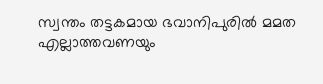സ്വന്തം തട്ടകമായ ഭവാനിപുരിൽ മമത എല്ലാത്തവണയും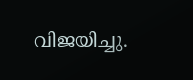വിജയിച്ചു.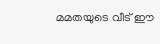മമതയുടെ വീട് ഈ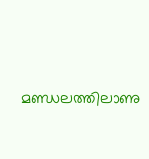മണ്ഡലത്തിലാണു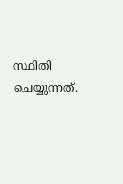സ്ഥിതി ചെയ്യുന്നത്.